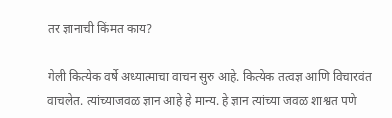तर ज्ञानाची किंमत काय?

गेली कित्येक वर्षे अध्यात्माचा वाचन सुरु आहे. कित्येक तत्वज्ञ आणि विचारवंत वाचलेत. त्यांच्याजवळ ज्ञान आहे हे मान्य. हे ज्ञान त्यांच्या जवळ शाश्वत पणे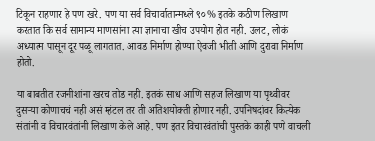टिकून राहणार हे पण खरे. पण या सर्व विचार्वातान्मध्ले ९०% इतके कठीण लिखाण करतात कि सर्व सामान्य माणसांना त्या ज्ञानाचा खीच उपयोग होत नही. उलट, लोकं अध्यात्म पासून दूर पळू लागतात. आवड निर्माण होण्या ऐवजी भीती आणि दुरावा निर्माण होतो.

या बाबतीत रजनीशांना खरच तोड नही. इतकं साध आणि सहज लिखाण या पृथ्वीवर दुसऱ्या कोणाचचं नही असं म्हंटल तर ती अतिशयोक्ती होणार नही. उपनिषदांवर कित्येक संतांनी व विचारवंतांनी लिखाण केले आहे. पण इतर विचारवंतांची पुस्तके काही पणे वाचली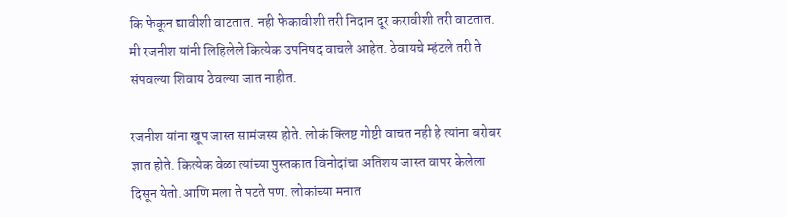कि फेकून द्यावीशी वाटतात. नही फेकावीशी तरी निदान दूर करावीशी तरी वाटतात. मी रजनीश यांनी लिहिलेले कित्येक उपनिषद वाचले आहेत. ठेवायचे म्हंटले तरी ते संपवल्या शिवाय ठेवल्या जात नाहीत.

रजनीश यांना खूप जास्त सामंजस्य होते. लोकं क्लिष्ट गोष्टी वाचत नही हे त्यांना बरोबर ज्ञात होते. कित्येक वेळा त्यांच्या पुस्तकात विनोदांचा अतिशय जास्त वापर केलेला दिसून येतो.आणि मला ते पटते पण. लोकांच्या मनात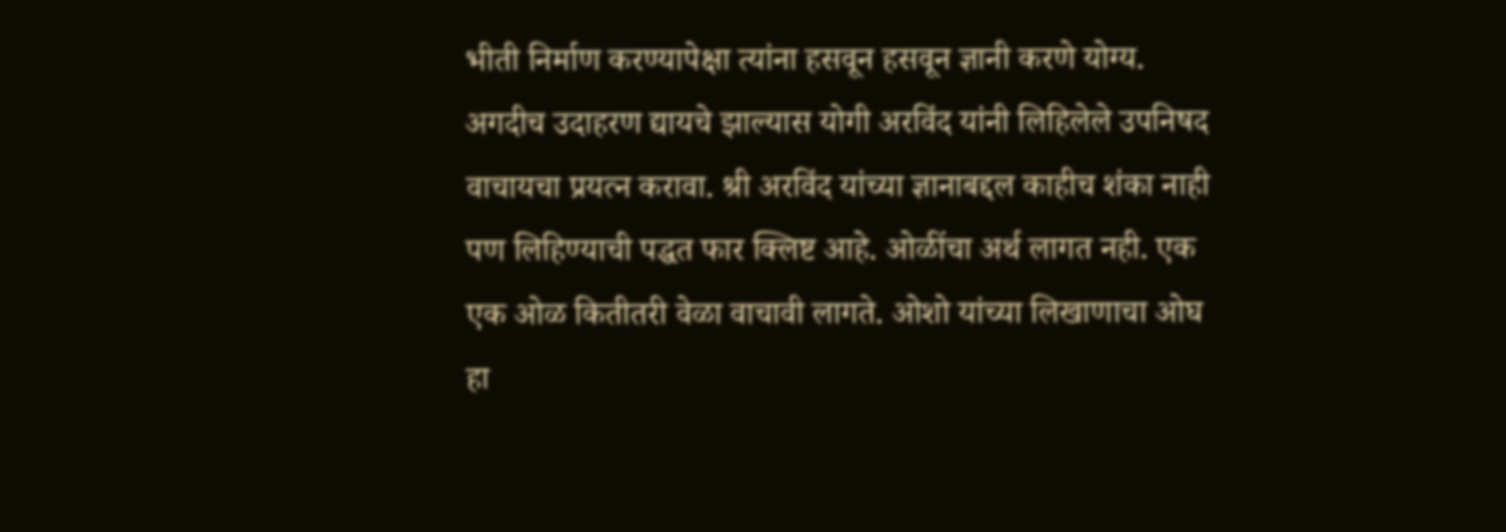भीती निर्माण करण्यापेक्षा त्यांना हसवून हसवून ज्ञानी करणे योग्य. अगदीच उदाहरण द्यायचे झाल्यास योगी अरविंद यांनी लिहिलेले उपनिषद वाचायचा प्रयत्न करावा. श्री अरविंद यांच्या ज्ञानाबद्दल काहीच शंका नाही पण लिहिण्याची पद्धत फार क्लिष्ट आहे. ओळींचा अर्थ लागत नही. एक एक ओळ कितीतरी वेळा वाचावी लागते. ओशो यांच्या लिखाणाचा ओघ हा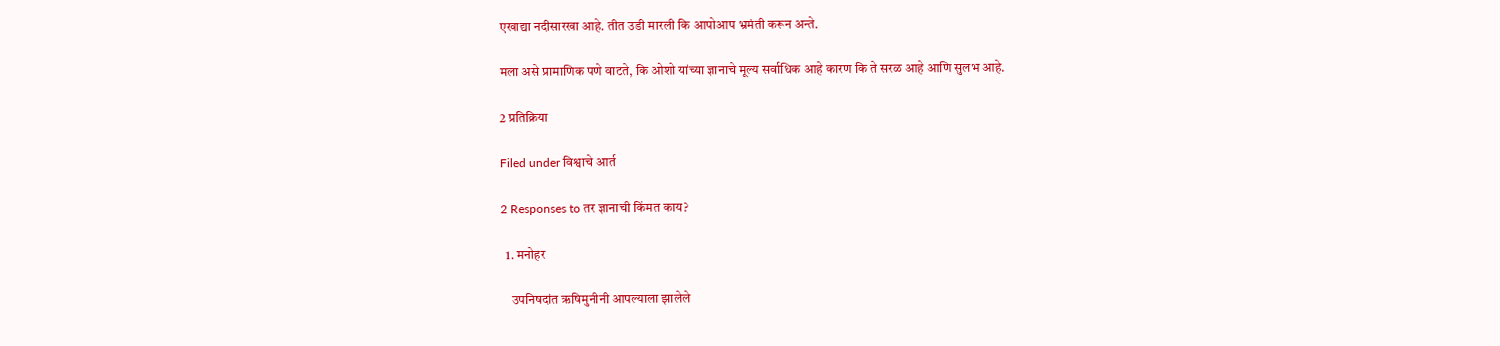एखाद्या नदीसारखा आहे. तीत उडी मारली कि आपोआप भ्रमंती करून अन्ते.

मला असे प्रामाणिक पणे वाटते, कि ओशो यांच्या ज्ञानाचे मूल्य सर्वाधिक आहे कारण कि ते सरळ आहे आणि सुलभ आहे.

2 प्रतिक्रिया

Filed under विश्वाचे आर्त

2 Responses to तर ज्ञानाची किंमत काय?

  1. मनोहर

    उपनिषदांत ऋषिमुनीनी आपल्याला झालेले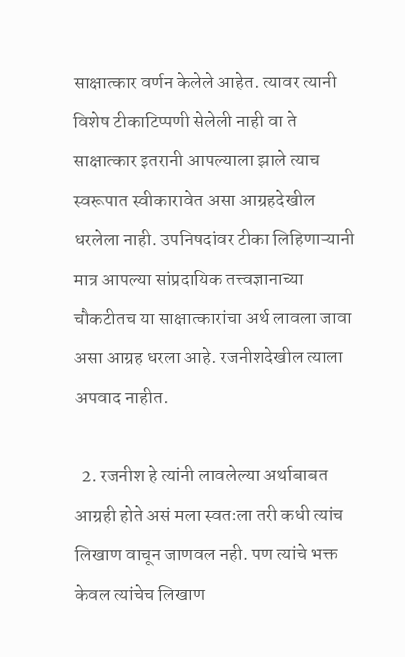साक्षात्कार वर्णन केलेले आहेत. त्यावर त्यानी विशेष टीकाटिप्पणी सेलेली नाही वा ते साक्षात्कार इतरानी आपल्याला झाले त्याच स्वरूपात स्वीकारावेत असा आग्रहदेखील धरलेला नाही. उपनिषदांवर टीका लिहिणाऱ्यानी मात्र आपल्या सांप्रदायिक तत्त्वज्ञानाच्या चौकटीतच या साक्षात्कारांचा अर्थ लावला जावा असा आग्रह धरला आहे. रजनीशदेखील त्याला अपवाद नाहीत.

  2. रजनीश हे त्यांनी लावलेल्या अर्थाबाबत आग्रही होते असं मला स्वतःला तरी कधी त्यांच लिखाण वाचून जाणवल नही. पण त्यांचे भक्त केवल त्यांचेच लिखाण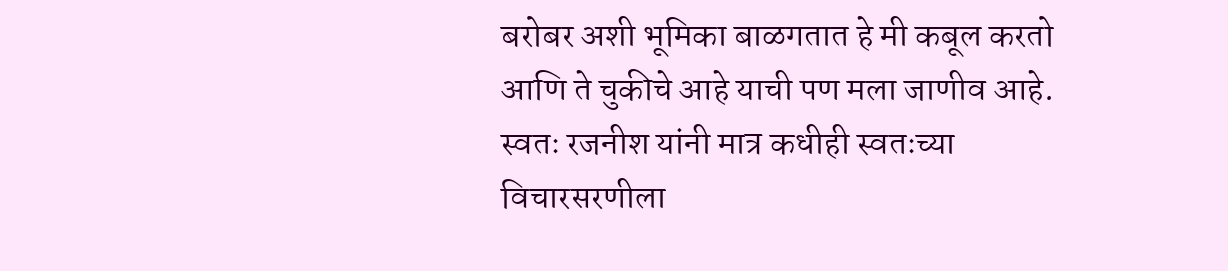बरोबर अशी भूमिका बाळगतात हे मी कबूल करतो आणि ते चुकीचे आहे याची पण मला जाणीव आहे. स्वतः रजनीश यांनी मात्र कधीही स्वतःच्या विचारसरणीला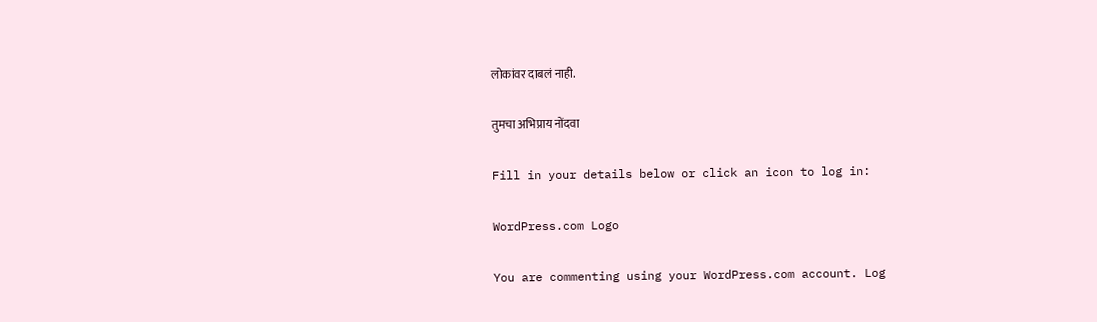लोकांवर दाबलं नाही.

तुमचा अभिप्राय नोंदवा

Fill in your details below or click an icon to log in:

WordPress.com Logo

You are commenting using your WordPress.com account. Log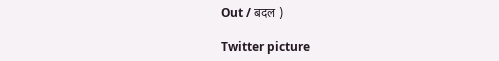Out / बदल )

Twitter picture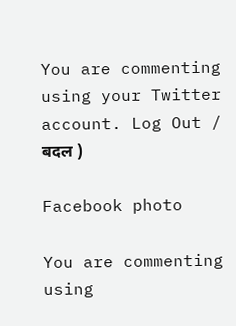You are commenting using your Twitter account. Log Out / बदल )

Facebook photo

You are commenting using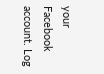your Facebook account. Log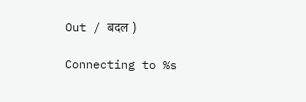Out / बदल )

Connecting to %s